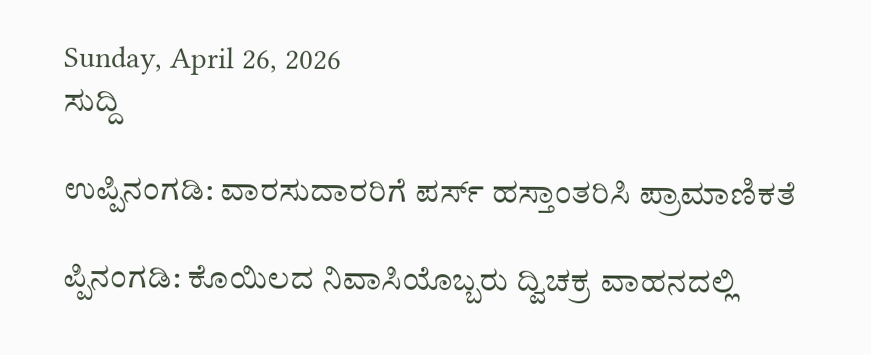Sunday, April 26, 2026
ಸುದ್ದಿ

ಉಪ್ಪಿನಂಗಡಿ: ವಾರಸುದಾರರಿಗೆ ಪರ್ಸ್‌ ಹಸ್ತಾಂತರಿಸಿ ಪ್ರಾಮಾಣಿಕತೆ

ಪ್ಪಿನಂಗಡಿ: ಕೊಯಿಲದ ನಿವಾಸಿಯೊಬ್ಬರು ದ್ವಿಚಕ್ರ ವಾಹನದಲ್ಲಿ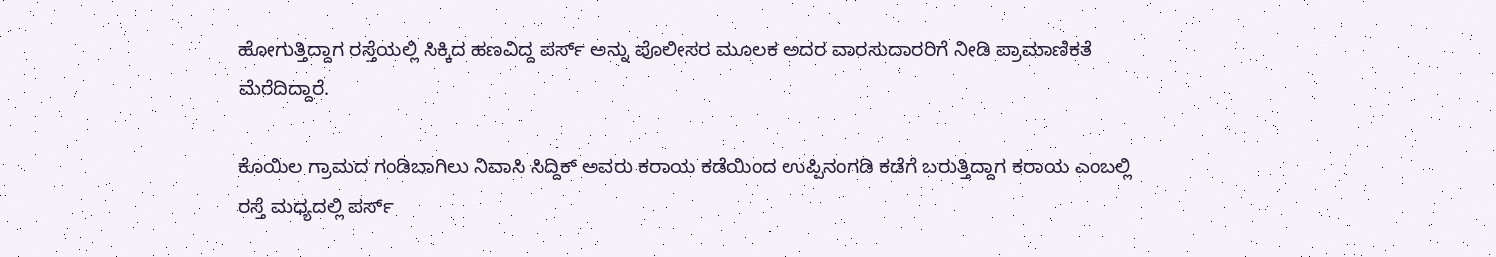ಹೋಗುತ್ತಿದ್ದಾಗ ರಸ್ತೆಯಲ್ಲಿ ಸಿಕ್ಕಿದ ಹಣವಿದ್ದ ಪರ್ಸ್‌ ಅನ್ನು ಪೊಲೀಸರ ಮೂಲಕ ಅದರ ವಾರಸುದಾರರಿಗೆ ನೀಡಿ ಪ್ರಾಮಾಣಿಕತೆ ಮೆರೆದಿದ್ದಾರೆ.

ಕೊಯಿಲ ಗ್ರಾಮದ ಗಂಡಿಬಾಗಿಲು ನಿವಾಸಿ ಸಿದ್ದಿಕ್ ಅವರು ಕರಾಯ ಕಡೆಯಿಂದ ಉಪ್ಪಿನಂಗಡಿ ಕಡೆಗೆ ಬರುತ್ತಿದ್ದಾಗ ಕರಾಯ ಎಂಬಲ್ಲಿ ರಸ್ತೆ ಮಧ್ಯದಲ್ಲಿ ಪರ್ಸ್‌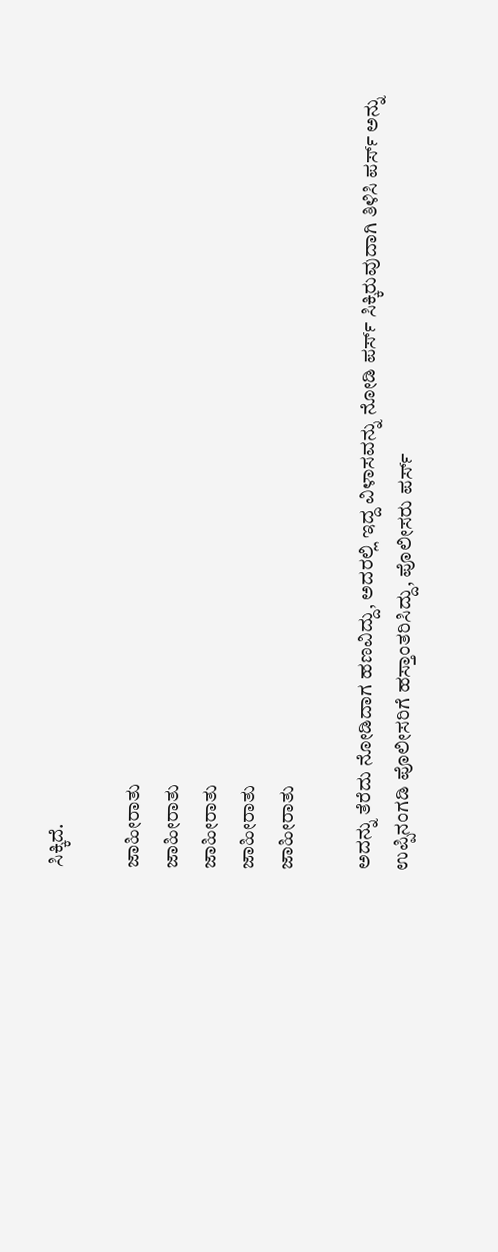ಸಿಕ್ಕಿದೆ.

ಜಾಹೀರಾತು
ಜಾಹೀರಾತು
ಜಾಹೀರಾತು
ಜಾಹೀರಾತು
ಜಾಹೀರಾತು

ಅದನ್ನು ತೆರೆದು ನೋಡಿದಾಗ ಹಣವಿದ್ದು, ಅದರಲ್ಲಿ ಇದ್ದ ವಿಳಾಸವನ್ನು ನೋಡಿ ಪರ್ಸ್‌ ಸಿಕ್ಕಿರುವುದಾಗಿ ತಿಳಿಸಿ ಪರ್ಸ್‌ ಅನ್ನು ಉಪ್ಪಿನಂಗಡಿ ಪೊಲೀಸರಿಗೆ ಹಸ್ತಾಂತರಿಸಿದ್ದು, ಪೊಲೀಸರು ಪರ್ಸ್‌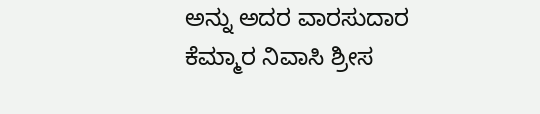ಅನ್ನು ಅದರ ವಾರಸುದಾರ ಕೆಮ್ಮಾರ ನಿವಾಸಿ ಶ್ರೀಸ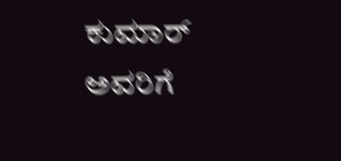ಕುಮಾರ್ ಅವರಿಗೆ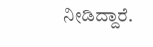ನೀಡಿದ್ದಾರೆ.